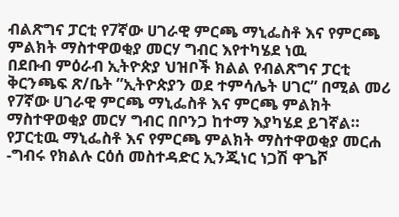ብልጽግና ፓርቲ የ7ኛው ሀገራዊ ምርጫ ማኒፌስቶ እና የምርጫ ምልክት ማስተዋወቂያ መርሃ ግብር እየተካሄደ ነዉ
በደቡብ ምዕራብ ኢትዮጵያ ህዝቦች ክልል የብልጽግና ፓርቲ ቅርንጫፍ ጽ/ቤት ”ኢትዮጵያን ወደ ተምሳሌት ሀገር” በሚል መሪ የ7ኛው ሀገራዊ ምርጫ ማኒፌስቶ እና ምርጫ ምልክት ማስተዋወቂያ መርሃ ግብር በቦንጋ ከተማ እያካሄደ ይገኛል። የፓርቲዉ ማኒፌስቶ እና የምርጫ ምልክት ማስተዋወቂያ መርሐ -ግብሩ የክልሉ ርዕሰ መስተዳድር ኢንጂነር ነጋሽ ዋጌሾ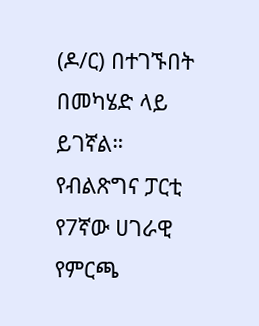(ዶ/ር) በተገኙበት በመካሄድ ላይ ይገኛል። የብልጽግና ፓርቲ የ7ኛው ሀገራዊ የምርጫ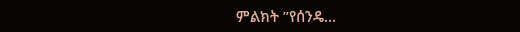ምልክት ”የሰንዴ…